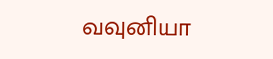வவுனியா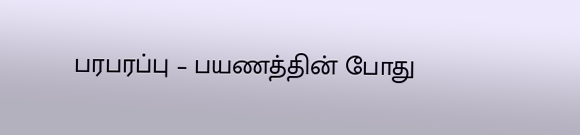பரபரப்பு – பயணத்தின் போது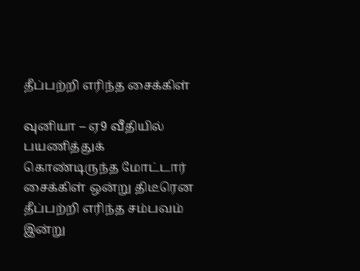தீப்பற்றி எரிந்த சைக்கிள்

வுனியா – ஏ9 வீதியில் பயணித்துக் கொண்டிருந்த மோட்டார் சைக்கிள் ஒன்று திடீரென தீப்பற்றி எரிந்த சம்பவம் இன்று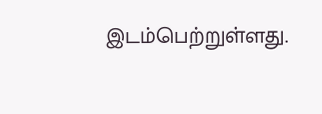இடம்பெற்றுள்ளது.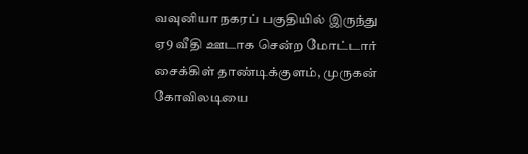வவுனியா நகரப் பகுதியில் இருந்து ஏ9 வீதி ஊடாக சென்ற மோட்டார் சைக்கிள் தாண்டிக்குளம், முருகன் கோவிலடியை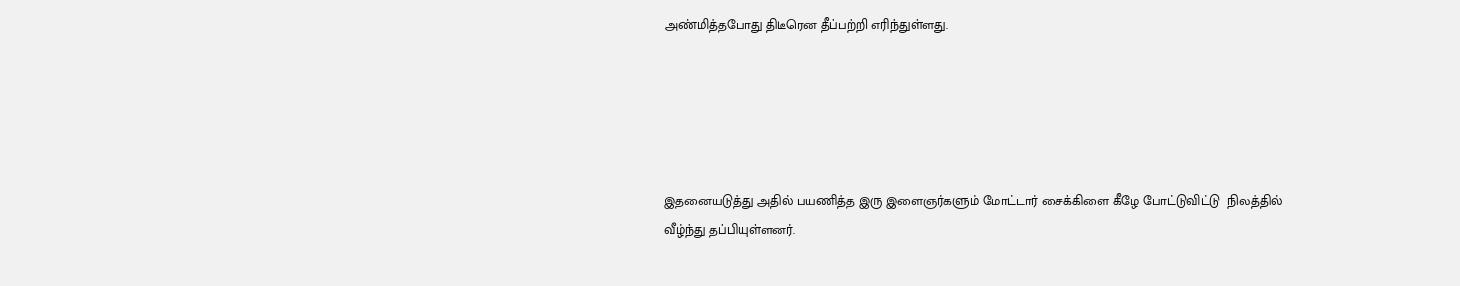அண்மித்தபோது திடீரென தீப்பற்றி எரிந்துள்ளது.





இதனையடுத்து அதில் பயணித்த இரு இளைஞர்களும் மோட்டார் சைக்கிளை கீழே போட்டுவிட்டு  நிலத்தில் வீழ்ந்து தப்பியுள்ளனர்.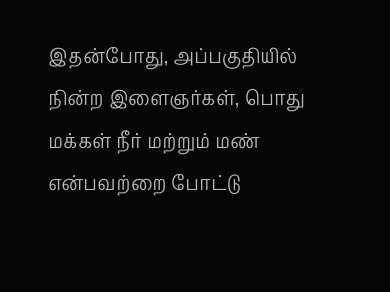இதன்போது, அப்பகுதியில் நின்ற இளைஞர்கள், பொது மக்கள் நீர் மற்றும் மண் என்பவற்றை போட்டு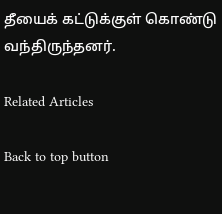தீயைக் கட்டுக்குள் கொண்டு வந்திருந்தனர்.

Related Articles

Back to top button